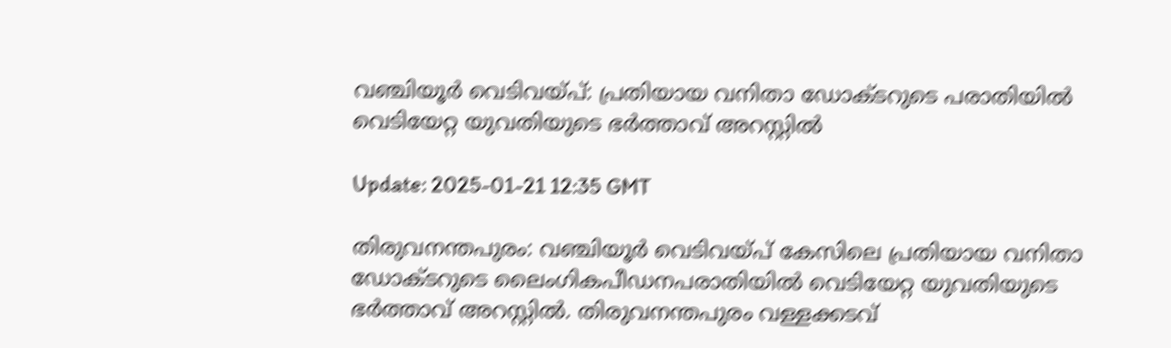വഞ്ചിയൂര്‍ വെടിവയ്പ്: പ്രതിയായ വനിതാ ഡോക്ടറുടെ പരാതിയില്‍ വെടിയേറ്റ യുവതിയുടെ ഭര്‍ത്താവ് അറസ്റ്റില്‍

Update: 2025-01-21 12:35 GMT

തിരുവനന്തപുരം: വഞ്ചിയൂര്‍ വെടിവയ്പ് കേസിലെ പ്രതിയായ വനിതാ ഡോക്ടറുടെ ലൈംഗികപീഡനപരാതിയില്‍ വെടിയേറ്റ യുവതിയുടെ ഭര്‍ത്താവ് അറസ്റ്റില്‍. തിരുവനന്തപുരം വള്ളക്കടവ്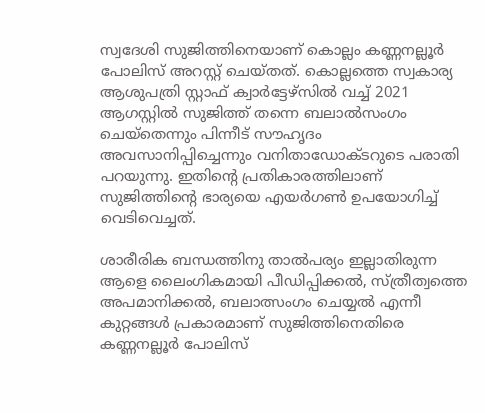സ്വദേശി സുജിത്തിനെയാണ് കൊല്ലം കണ്ണനല്ലൂര്‍ പോലിസ് അറസ്റ്റ് ചെയ്തത്. കൊല്ലത്തെ സ്വകാര്യ ആശുപത്രി സ്റ്റാഫ് ക്വാര്‍ട്ടേഴ്‌സില്‍ വച്ച് 2021 ആഗസ്റ്റില്‍ സുജിത്ത് തന്നെ ബലാല്‍സംഗം ചെയ്‌തെന്നും പിന്നീട് സൗഹൃദം അവസാനിപ്പിച്ചെന്നും വനിതാഡോക്ടറുടെ പരാതി പറയുന്നു. ഇതിന്റെ പ്രതികാരത്തിലാണ് സുജിത്തിന്റെ ഭാര്യയെ എയര്‍ഗണ്‍ ഉപയോഗിച്ച് വെടിവെച്ചത്.

ശാരീരിക ബന്ധത്തിനു താല്‍പര്യം ഇല്ലാതിരുന്ന ആളെ ലൈംഗികമായി പീഡിപ്പിക്കല്‍, സ്ത്രീത്വത്തെ അപമാനിക്കല്‍, ബലാത്സംഗം ചെയ്യല്‍ എന്നീ കുറ്റങ്ങള്‍ പ്രകാരമാണ് സുജിത്തിനെതിരെ കണ്ണനല്ലൂര്‍ പോലിസ്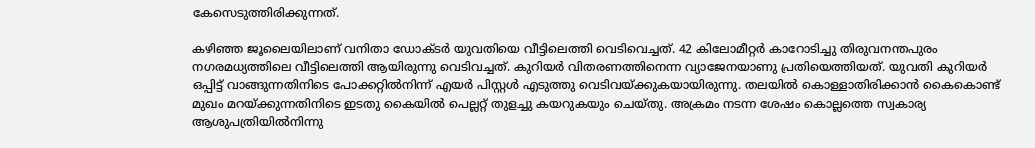കേസെടുത്തിരിക്കുന്നത്.

കഴിഞ്ഞ ജൂലൈയിലാണ് വനിതാ ഡോക്ടര്‍ യുവതിയെ വീട്ടിലെത്തി വെടിവെച്ചത്. 42 കിലോമീറ്റര്‍ കാറോടിച്ചു തിരുവനന്തപുരം നഗരമധ്യത്തിലെ വീട്ടിലെത്തി ആയിരുന്നു വെടിവച്ചത്. കുറിയര്‍ വിതരണത്തിനെന്ന വ്യാജേനയാണു പ്രതിയെത്തിയത്. യുവതി കുറിയര്‍ ഒപ്പിട്ട് വാങ്ങുന്നതിനിടെ പോക്കറ്റില്‍നിന്ന് എയര്‍ പിസ്റ്റള്‍ എടുത്തു വെടിവയ്ക്കുകയായിരുന്നു. തലയില്‍ കൊള്ളാതിരിക്കാന്‍ കൈകൊണ്ട് മുഖം മറയ്ക്കുന്നതിനിടെ ഇടതു കൈയില്‍ പെല്ലറ്റ് തുളച്ചു കയറുകയും ചെയ്തു. അക്രമം നടന്ന ശേഷം കൊല്ലത്തെ സ്വകാര്യ ആശുപത്രിയില്‍നിന്നു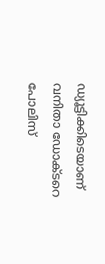ഡ്യൂട്ടിക്കിടെയാണ് വനിതാ ഡോക്ടറെ പോലിസ്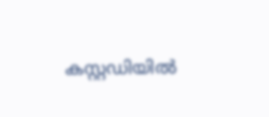കസ്റ്റഡിയില്‍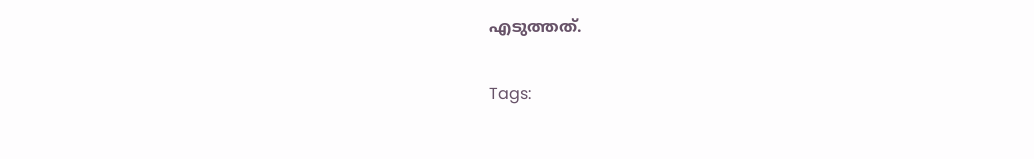എടുത്തത്.

Tags: